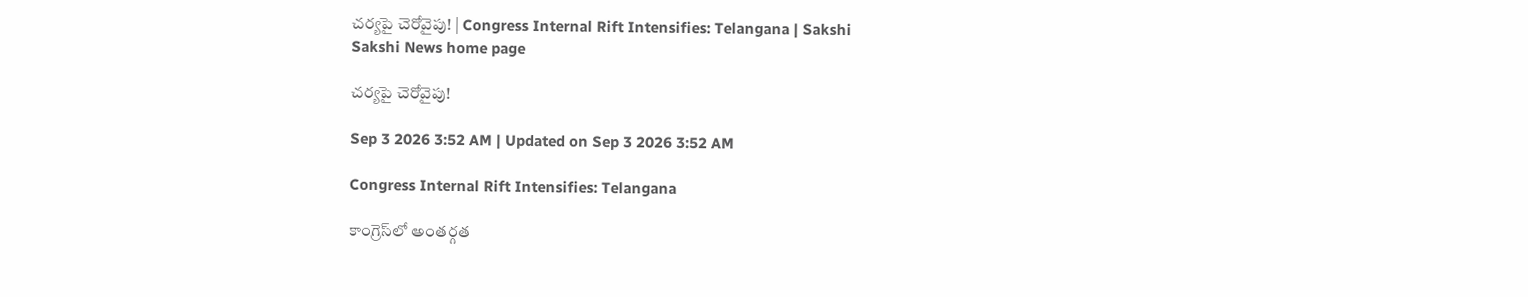చర్యపై చెరోవైపు! | Congress Internal Rift Intensifies: Telangana | Sakshi
Sakshi News home page

చర్యపై చెరోవైపు!

Sep 3 2026 3:52 AM | Updated on Sep 3 2026 3:52 AM

Congress Internal Rift Intensifies: Telangana

కాంగ్రెస్‌లో అంతర్గత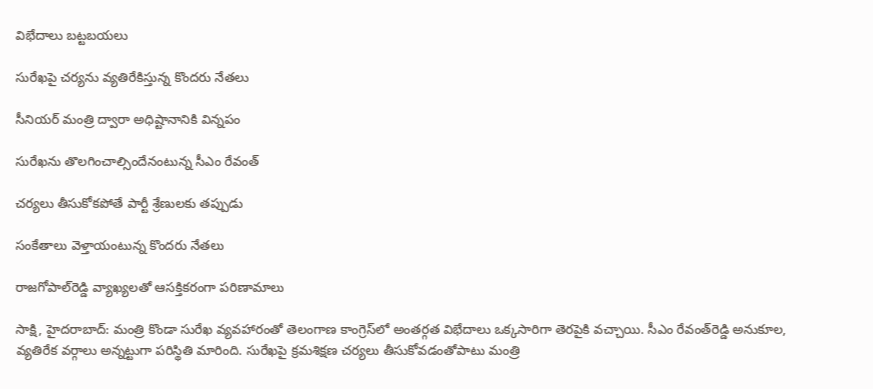విభేదాలు బట్టబయలు

సురేఖపై చర్యను వ్యతిరేకిస్తున్న కొందరు నేతలు

సీనియర్‌ మంత్రి ద్వారా అధిష్టానానికి విన్నపం

సురేఖను తొలగించాల్సిందేనంటున్న సీఎం రేవంత్‌

చర్యలు తీసుకోకపోతే పార్టీ శ్రేణులకు తప్పుడు

సంకేతాలు వెళ్తాయంటున్న కొందరు నేతలు

రాజగోపాల్‌రెడ్డి వ్యాఖ్యలతో ఆసక్తికరంగా పరిణామాలు

సాక్షి, హైదరాబాద్‌: మంత్రి కొండా సురేఖ వ్యవహారంతో తెలంగాణ కాంగ్రెస్‌లో అంతర్గత విభేదాలు ఒక్కసారిగా తెరపైకి వచ్చాయి. సీఎం రేవంత్‌రెడ్డి అనుకూల, వ్యతిరేక వర్గాలు అన్నట్టుగా పరిస్థితి మారింది. సురేఖపై క్రమశిక్షణ చర్యలు తీసుకోవడంతోపాటు మంత్రి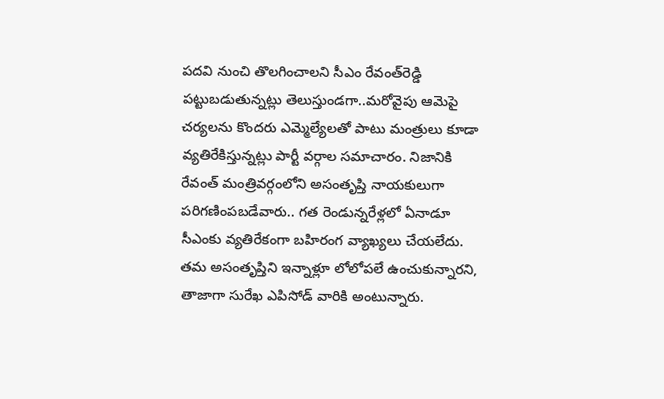పదవి నుంచి తొలగించాలని సీఎం రేవంత్‌రెడ్డి పట్టుబడుతున్నట్లు తెలుస్తుండగా..మరోవైపు ఆమెపై చర్యలను కొందరు ఎమ్మెల్యేలతో పాటు మంత్రులు కూడా వ్యతిరేకిస్తున్నట్లు పార్టీ వర్గాల సమాచారం. నిజానికి రేవంత్‌ మంత్రివర్గంలోని అసంతృప్తి నాయకులుగా పరిగణింపబడేవారు.. గత రెండున్నరేళ్లలో ఏనాడూ సీఎంకు వ్యతిరేకంగా బహిరంగ వ్యాఖ్యలు చేయలేదు. తమ అసంతృప్తిని ఇన్నాళ్లూ లోలోపలే ఉంచుకున్నారని, తాజాగా సురేఖ ఎపిసోడ్‌ వారికి అంటున్నారు.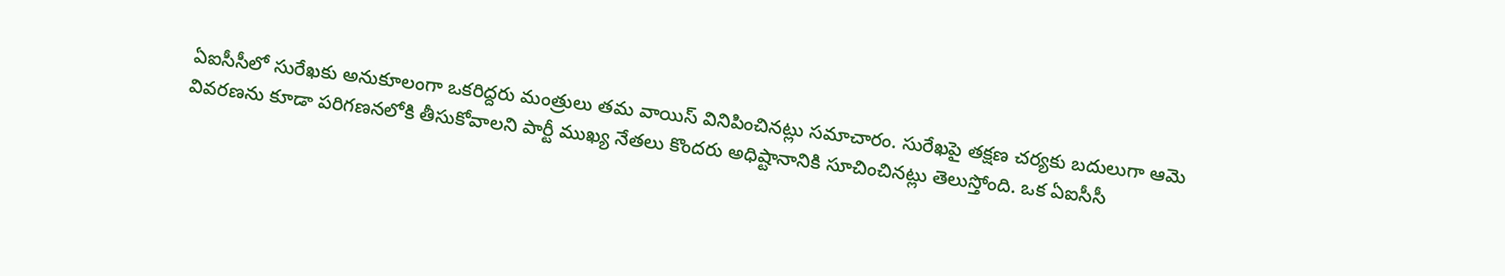ఏఐసీసీలో సురేఖకు అనుకూలంగా ఒకరిద్దరు మంత్రులు తమ వాయిస్‌ వినిపించినట్లు సమాచారం. సురేఖపై తక్షణ చర్యకు బదులుగా ఆమె వివరణను కూడా పరిగణనలోకి తీసుకోవాలని పార్టీ ముఖ్య నేతలు కొందరు అధిష్టానానికి సూచించినట్లు తెలుస్తోంది. ఒక ఏఐసీసీ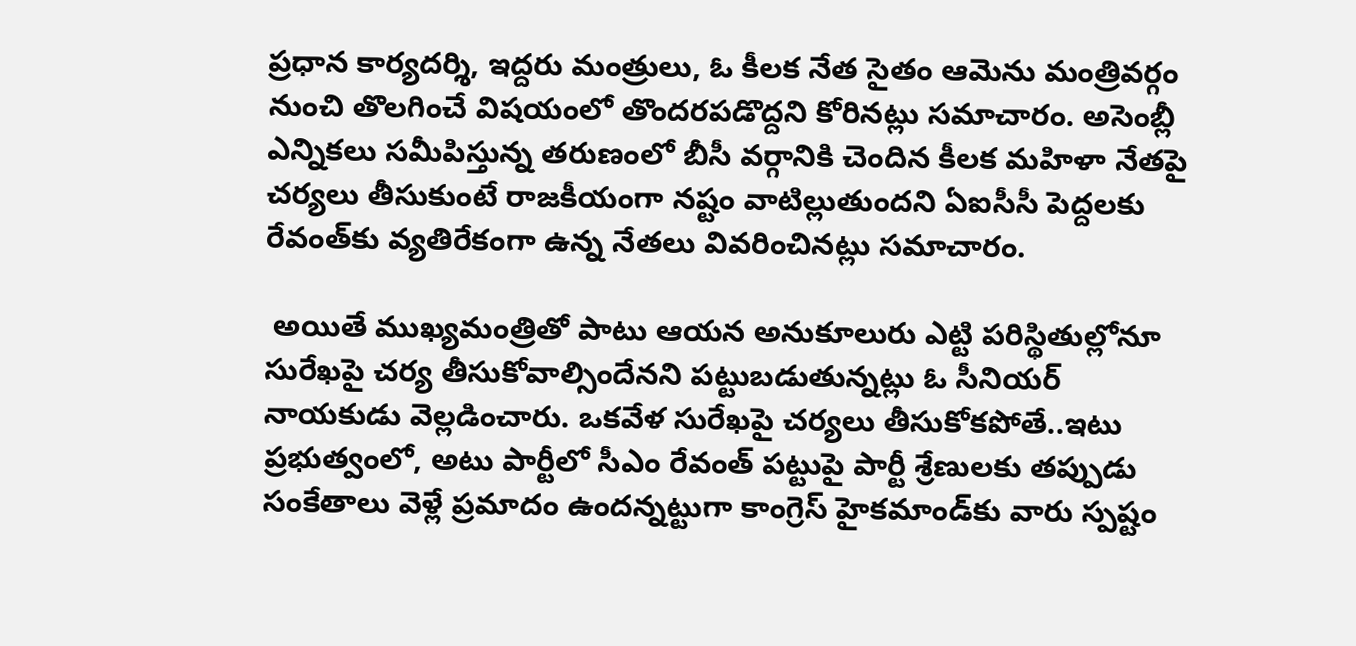ప్రధాన కార్యదర్శి, ఇద్దరు మంత్రులు, ఓ కీలక నేత సైతం ఆమెను మంత్రివర్గం నుంచి తొలగించే విషయంలో తొందరపడొద్దని కోరినట్లు సమాచారం. అసెంబ్లీ ఎన్నికలు సమీపిస్తున్న తరుణంలో బీసీ వర్గానికి చెందిన కీలక మహిళా నేతపై చర్యలు తీసుకుంటే రాజకీయంగా నష్టం వాటిల్లుతుందని ఏఐసీసీ పెద్దలకు రేవంత్‌కు వ్యతిరేకంగా ఉన్న నేతలు వివరించినట్లు సమాచారం.

 అయితే ముఖ్యమంత్రితో పాటు ఆయన అనుకూలురు ఎట్టి పరిస్థితుల్లోనూ సురేఖపై చర్య తీసుకోవాల్సిందేనని పట్టుబడుతున్నట్లు ఓ సీనియర్‌ నాయకుడు వెల్లడించారు. ఒకవేళ సురేఖపై చర్యలు తీసుకోకపోతే..ఇటు ప్రభుత్వంలో, అటు పార్టీలో సీఎం రేవంత్‌ పట్టుపై పార్టీ శ్రేణులకు తప్పుడు సంకేతాలు వెళ్లే ప్రమాదం ఉందన్నట్టుగా కాంగ్రెస్‌ హైకమాండ్‌కు వారు స్పష్టం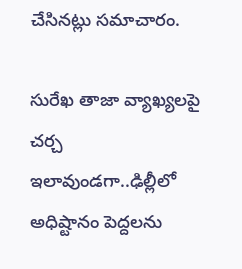చేసినట్లు సమాచారం.

సురేఖ తాజా వ్యాఖ్యలపై చర్చ
ఇలావుండగా..ఢిల్లీలో అధిష్టానం పెద్దలను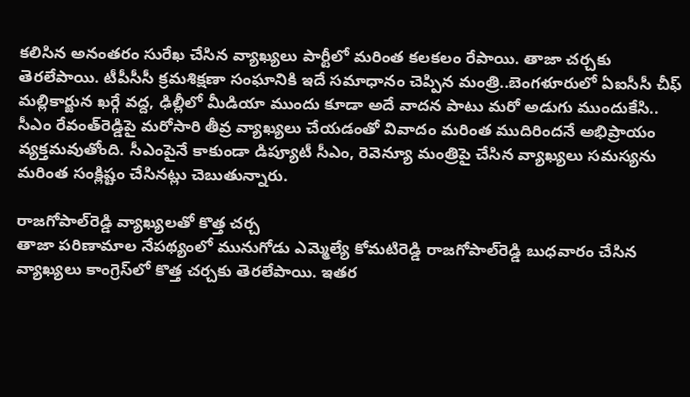కలిసిన అనంతరం సురేఖ చేసిన వ్యాఖ్యలు పార్టీలో మరింత కలకలం రేపాయి. తాజా చర్చకు తెరలేపాయి. టీపీసీసీ క్రమశిక్షణా సంఘానికి ఇదే సమాధానం చెప్పిన మంత్రి..బెంగళూరులో ఏఐసీసీ చీఫ్‌ మల్లికార్జున ఖర్గే వద్ద, ఢిల్లీలో మీడియా ముందు కూడా అదే వాదన పాటు మరో అడుగు ముందుకేసి.. సీఎం రేవంత్‌రెడ్డిపై మరోసారి తీవ్ర వ్యాఖ్యలు చేయడంతో వివాదం మరింత ముదిరిందనే అభిప్రాయం వ్యక్తమవుతోంది. సీఎంపైనే కాకుండా డిప్యూటీ సీఎం, రెవెన్యూ మంత్రిపై చేసిన వ్యాఖ్యలు సమస్యను మరింత సంక్లిష్టం చేసినట్లు చెబుతున్నారు.

రాజగోపాల్‌రెడ్డి వ్యాఖ్యలతో కొత్త చర్చ
తాజా పరిణామాల నేపథ్యంలో మునుగోడు ఎమ్మెల్యే కోమటిరెడ్డి రాజగోపాల్‌రెడ్డి బుధవారం చేసిన వ్యాఖ్యలు కాంగ్రెస్‌లో కొత్త చర్చకు తెరలేపాయి. ఇతర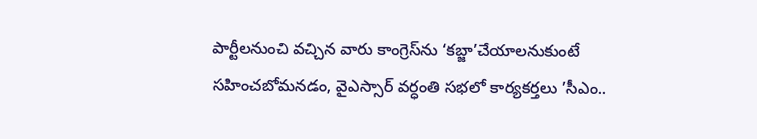పార్టీలనుంచి వచ్చిన వారు కాంగ్రెస్‌ను ‘కబ్జా’చేయాలనుకుంటే సహించబోమనడం, వైఎస్సార్‌ వర్ధంతి సభలో కార్యకర్తలు ’సీఎం..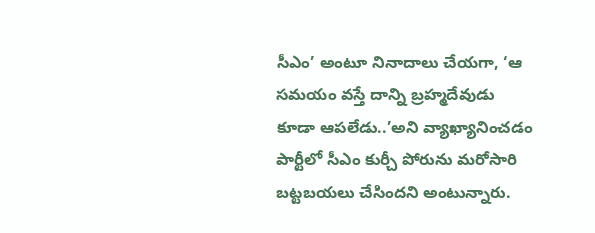సీఎం’ అంటూ నినాదాలు చేయగా, ‘ఆ సమయం వస్తే దాన్ని బ్రహ్మదేవుడు కూడా ఆపలేడు..’అని వ్యాఖ్యానించడం పార్టీలో సీఎం కుర్చీ పోరును మరోసారి బట్టబయలు చేసిందని అంటున్నారు.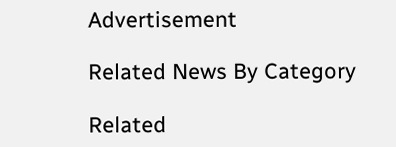Advertisement

Related News By Category

Related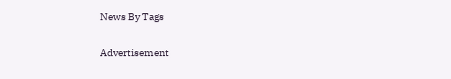News By Tags

Advertisement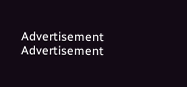Advertisement
Advertisement